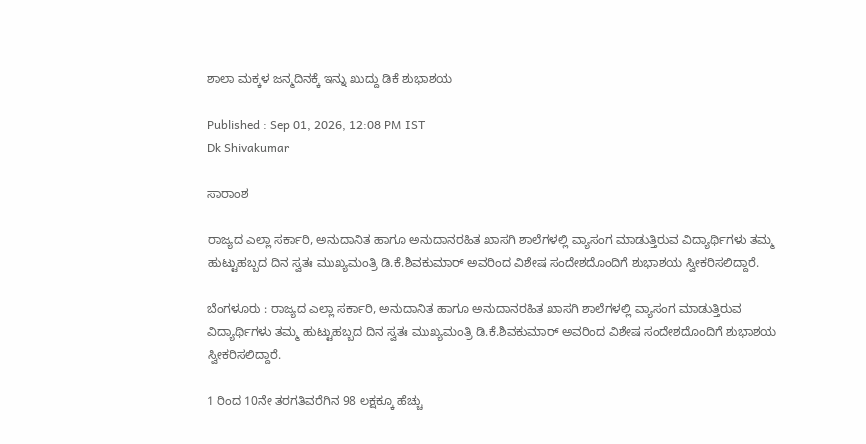ಶಾಲಾ ಮಕ್ಕಳ ಜನ್ಮದಿನಕ್ಕೆ ಇನ್ನು ಖುದ್ದು ಡಿಕೆ ಶುಭಾಶಯ

Published : Sep 01, 2026, 12:08 PM IST
Dk Shivakumar

ಸಾರಾಂಶ

ರಾಜ್ಯದ ಎಲ್ಲಾ ಸರ್ಕಾರಿ, ಅನುದಾನಿತ ಹಾಗೂ ಅನುದಾನರಹಿತ ಖಾಸಗಿ ಶಾಲೆಗಳಲ್ಲಿ ವ್ಯಾಸಂಗ ಮಾಡುತ್ತಿರುವ ವಿದ್ಯಾರ್ಥಿಗಳು ತಮ್ಮ ಹುಟ್ಟುಹಬ್ಬದ ದಿನ ಸ್ವತಃ ಮುಖ್ಯಮಂತ್ರಿ ಡಿ.ಕೆ.ಶಿವಕುಮಾರ್‌ ಅವರಿಂದ ವಿಶೇಷ ಸಂದೇಶದೊಂದಿಗೆ ಶುಭಾಶಯ ಸ್ವೀಕರಿಸಲಿದ್ದಾರೆ.

ಬೆಂಗಳೂರು : ರಾಜ್ಯದ ಎಲ್ಲಾ ಸರ್ಕಾರಿ, ಅನುದಾನಿತ ಹಾಗೂ ಅನುದಾನರಹಿತ ಖಾಸಗಿ ಶಾಲೆಗಳಲ್ಲಿ ವ್ಯಾಸಂಗ ಮಾಡುತ್ತಿರುವ ವಿದ್ಯಾರ್ಥಿಗಳು ತಮ್ಮ ಹುಟ್ಟುಹಬ್ಬದ ದಿನ ಸ್ವತಃ ಮುಖ್ಯಮಂತ್ರಿ ಡಿ.ಕೆ.ಶಿವಕುಮಾರ್‌ ಅವರಿಂದ ವಿಶೇಷ ಸಂದೇಶದೊಂದಿಗೆ ಶುಭಾಶಯ ಸ್ವೀಕರಿಸಲಿದ್ದಾರೆ.

1 ರಿಂದ 10ನೇ ತರಗತಿವರೆಗಿನ 98 ಲಕ್ಷಕ್ಕೂ ಹೆಚ್ಚು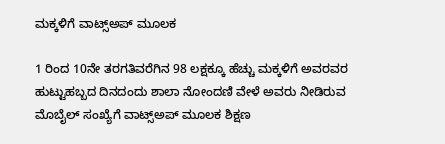ಮಕ್ಕಳಿಗೆ ವಾಟ್ಸ್‌ಅಪ್‌ ಮೂಲಕ

1 ರಿಂದ 10ನೇ ತರಗತಿವರೆಗಿನ 98 ಲಕ್ಷಕ್ಕೂ ಹೆಚ್ಚು ಮಕ್ಕಳಿಗೆ ಅವರವರ ಹುಟ್ಟುಹಬ್ಬದ ದಿನದಂದು ಶಾಲಾ ನೋಂದಣಿ ವೇಳೆ ಅವರು ನೀಡಿರುವ ಮೊಬೈಲ್‌ ಸಂಖ್ಯೆಗೆ ವಾಟ್ಸ್‌ಅಪ್‌ ಮೂಲಕ ಶಿಕ್ಷಣ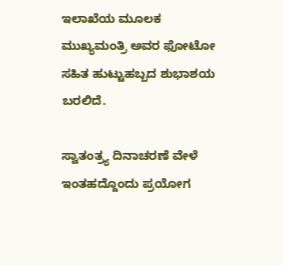ಇಲಾಖೆಯ ಮೂಲಕ ಮುಖ್ಯಮಂತ್ರಿ ಅವರ ಫೋಟೋ ಸಹಿತ ಹುಟ್ಟುಹಬ್ಬದ ಶುಭಾಶಯ ಬರಲಿದೆ.

ಸ್ವಾತಂತ್ರ್ಯ ದಿನಾಚರಣೆ ವೇಳೆ ಇಂತಹದ್ದೊಂದು ಪ್ರಯೋಗ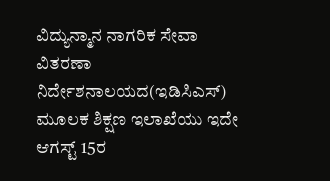ವಿದ್ಯುನ್ಮಾನ ನಾಗರಿಕ ಸೇವಾ ವಿತರಣಾ ನಿರ್ದೇಶನಾಲಯದ(ಇಡಿಸಿಎಸ್‌) ಮೂಲಕ ಶಿಕ್ಷಣ ಇಲಾಖೆಯು ಇದೇ ಆಗಸ್ಟ್‌ 15ರ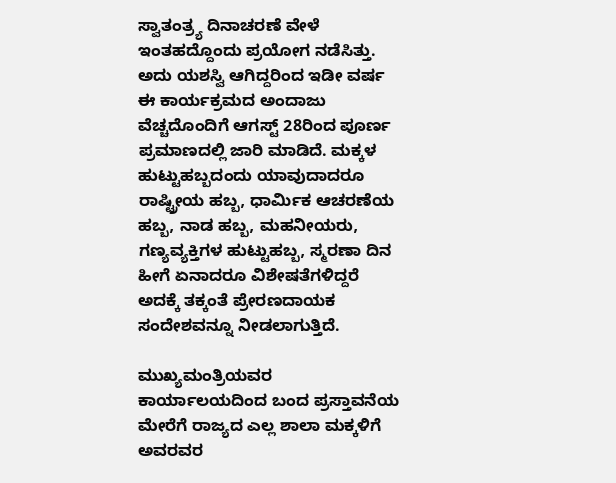ಸ್ವಾತಂತ್ರ್ಯ ದಿನಾಚರಣೆ ವೇಳೆ ಇಂತಹದ್ದೊಂದು ಪ್ರಯೋಗ ನಡೆಸಿತ್ತು. ಅದು ಯಶಸ್ವಿ ಆಗಿದ್ದರಿಂದ ಇಡೀ ವರ್ಷ ಈ ಕಾರ್ಯಕ್ರಮದ ಅಂದಾಜು ವೆಚ್ಚದೊಂದಿಗೆ ಆಗಸ್ಟ್‌ 28ರಿಂದ ಪೂರ್ಣ ಪ್ರಮಾಣದಲ್ಲಿ ಜಾರಿ ಮಾಡಿದೆ. ಮಕ್ಕಳ ಹುಟ್ಟುಹಬ್ಬದಂದು ಯಾವುದಾದರೂ ರಾಷ್ಟ್ರೀಯ ಹಬ್ಬ, ಧಾರ್ಮಿಕ ಆಚರಣೆಯ ಹಬ್ಬ, ನಾಡ ಹಬ್ಬ, ಮಹನೀಯರು, ಗಣ್ಯವ್ಯಕ್ತಿಗಳ ಹುಟ್ಟುಹಬ್ಬ, ಸ್ಮರಣಾ ದಿನ ಹೀಗೆ ಏನಾದರೂ ವಿಶೇಷತೆಗಳಿದ್ದರೆ ಅದಕ್ಕೆ ತಕ್ಕಂತೆ ಪ್ರೇರಣದಾಯಕ ಸಂದೇಶವನ್ನೂ ನೀಡಲಾಗುತ್ತಿದೆ.

ಮುಖ್ಯಮಂತ್ರಿಯವರ ಕಾರ್ಯಾಲಯದಿಂದ ಬಂದ ಪ್ರಸ್ತಾವನೆಯ ಮೇರೆಗೆ ರಾಜ್ಯದ ಎಲ್ಲ ಶಾಲಾ ಮಕ್ಕಳಿಗೆ ಅವರವರ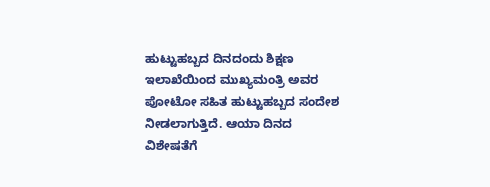ಹುಟ್ಟುಹಬ್ಬದ ದಿನದಂದು ಶಿಕ್ಷಣ ಇಲಾಖೆಯಿಂದ ಮುಖ್ಯಮಂತ್ರಿ ಅವರ ಪೋಟೋ ಸಹಿತ ಹುಟ್ಟುಹಬ್ಬದ ಸಂದೇಶ ನೀಡಲಾಗುತ್ತಿದೆ. ಆಯಾ ದಿನದ ವಿಶೇಷತೆಗೆ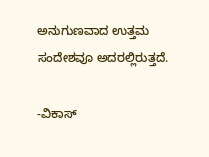ಅನುಗುಣವಾದ ಉತ್ತಮ ಸಂದೇಶವೂ ಅದರಲ್ಲಿರುತ್ತದೆ.

-ವಿಕಾಸ್‌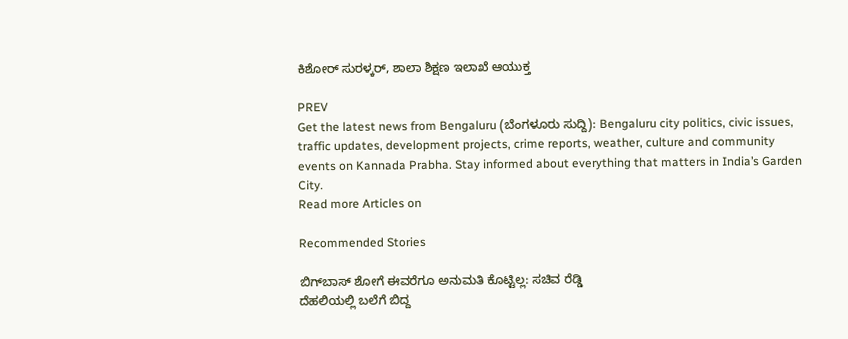ಕಿಶೋರ್‌ ಸುರಳ್ಕರ್‌, ಶಾಲಾ ಶಿಕ್ಷಣ ಇಲಾಖೆ ಆಯುಕ್ತ

PREV
Get the latest news from Bengaluru (ಬೆಂಗಳೂರು ಸುದ್ದಿ): Bengaluru city politics, civic issues, traffic updates, development projects, crime reports, weather, culture and community events on Kannada Prabha. Stay informed about everything that matters in India’s Garden City.
Read more Articles on

Recommended Stories

ಬಿಗ್‌ಬಾಸ್‌ ಶೋಗೆ ಈವರೆಗೂ ಅನುಮತಿ ಕೊಟ್ಟಿಲ್ಲ: ಸಚಿವ ರೆಡ್ಡಿ
ದೆಹಲಿಯಲ್ಲಿ ಬಲೆಗೆ ಬಿದ್ದ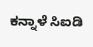ಕನ್ನಾಳೆ ಸಿಐಡಿ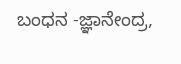ಬಂಧನ -ಜ್ಞಾನೇಂದ್ರ,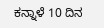ಕನ್ನಾಳೆ 10 ದಿನ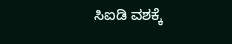ಸಿಐಡಿ ವಶಕ್ಕೆ